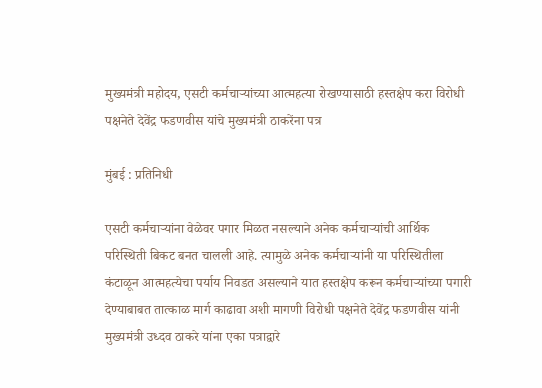मुख्यमंत्री महोदय, एसटी कर्मचाऱ्यांच्या आत्महत्या रोखण्यासाठी हस्तक्षेप करा विरोधी पक्षनेते देवेंद्र फडणवीस यांचे मुख्यमंत्री ठाकरेंना पत्र

मुंबई : प्रतिनिधी

एसटी कर्मचाऱ्यांना वेळेवर पगार मिळत नसल्याने अनेक कर्मचाऱ्यांची आर्थिक परिस्थिती बिकट बनत चालली आहे. त्यामुळे अनेक कर्मचाऱ्यांनी या परिस्थितीला कंटाळून आत्महत्येचा पर्याय निवडत असल्याने यात हस्तक्षेप करून कर्मचाऱ्यांच्या पगारी देण्याबाबत तात्काळ मार्ग काढावा अशी मागणी विरोधी पक्षनेते देवेंद्र फडणवीस यांनी मुख्यमंत्री उध्दव ठाकरे यांना एका पत्राद्वारे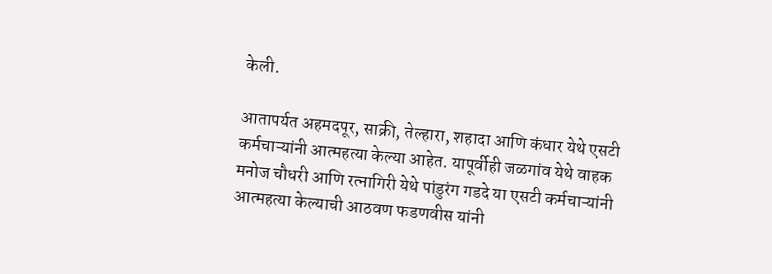केली.

आतापर्यत अहमदपूर, साक्री, तेल्हारा, शहादा आणि कंधार येथे एसटी कर्मचाऱ्यांनी आत्महत्या केल्या आहेत. यापूर्वीही जळगांव येथे वाहक मनोज चौधरी आणि रत्नागिरी येथे पांडुरंग गडदे या एसटी कर्मचाऱ्यांनी आत्महत्या केल्याची आठवण फडणवीस यांनी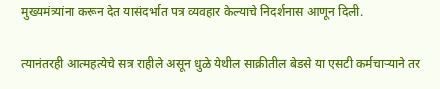मुख्यमंत्र्यांना करून देत यासंदर्भात पत्र व्यवहार केल्याचे निदर्शनास आणून दिली.

त्यानंतरही आत्महत्येचे सत्र राहीले असून धुळे येथील साक्रीतील बेडसे या एसटी कर्मचाऱ्याने तर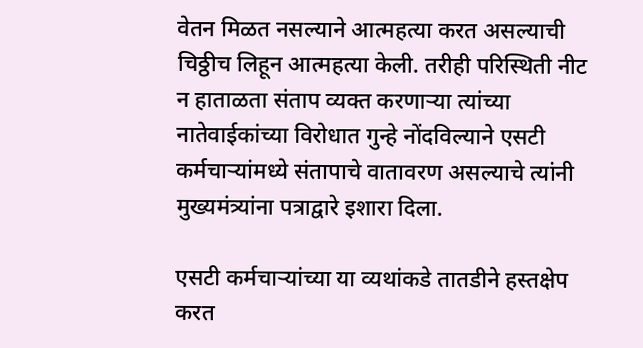वेतन मिळत नसल्याने आत्महत्या करत असल्याची चिठ्ठीच लिहून आत्महत्या केली. तरीही परिस्थिती नीट न हाताळता संताप व्यक्त करणाऱ्या त्यांच्या नातेवाईकांच्या विरोधात गुन्हे नोंदविल्याने एसटी कर्मचाऱ्यांमध्ये संतापाचे वातावरण असल्याचे त्यांनी मुख्यमंत्र्यांना पत्राद्वारे इशारा दिला.

एसटी कर्मचाऱ्यांच्या या व्यथांकडे तातडीने हस्तक्षेप करत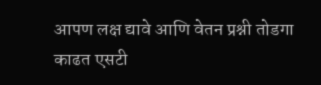आपण लक्ष द्यावे आणि वेतन प्रश्नी तोडगा काढत एसटी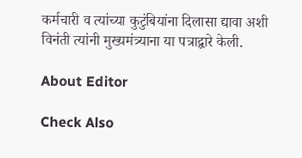कर्मचारी व त्यांच्या कुटुंबियांना दिलासा द्यावा अशी विनंती त्यांनी मुख्यमंत्र्याना या पत्राद्वारे केली.

About Editor

Check Also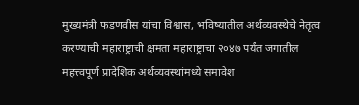मुख्यमंत्री फडणवीस यांचा विश्वास, भविष्यातील अर्थव्यवस्थेचे नेतृत्व करण्याची महाराष्ट्राची क्षमता महाराष्ट्राचा २०४७ पर्यंत जगातील महत्त्वपूर्ण प्रादेशिक अर्थव्यवस्थांमध्ये समावेश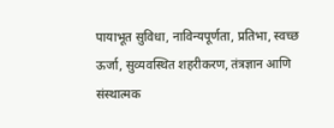पायाभूत सुविधा, नाविन्यपूर्णता, प्रतिभा, स्वच्छ ऊर्जा, सुव्यवस्थित शहरीकरण, तंत्रज्ञान आणि संस्थात्मक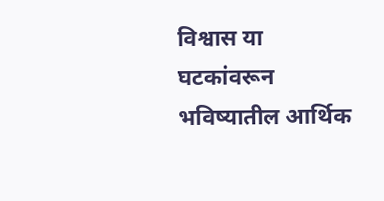विश्वास या घटकांवरून भविष्यातील आर्थिक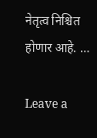नेतृत्व निश्चित होणार आहे. …

Leave a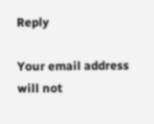Reply

Your email address will not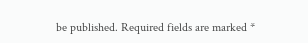be published. Required fields are marked *